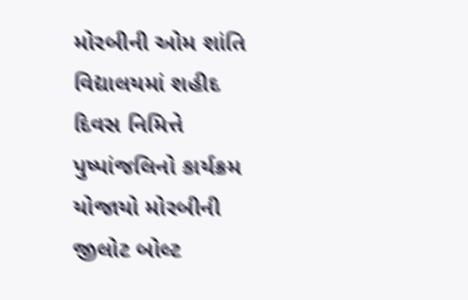મોરબીની ઓમ શાંતિ વિદ્યાલયમાં શહીદ દિવસ નિમિત્તે પુષ્પાંજલિનો કાર્યક્રમ યોજાયો મોરબીની જીલોટ બોલ્ટ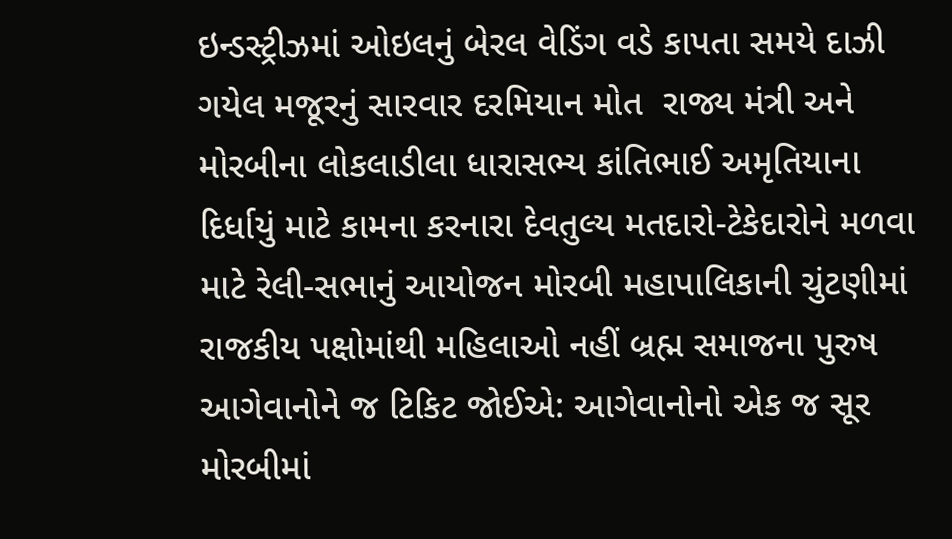ઇન્ડસ્ટ્રીઝમાં ઓઇલનું બેરલ વેડિંગ વડે કાપતા સમયે દાઝી ગયેલ મજૂરનું સારવાર દરમિયાન મોત  રાજ્ય મંત્રી અને મોરબીના લોકલાડીલા ધારાસભ્ય કાંતિભાઈ અમૃતિયાના દિર્ધાયું માટે કામના કરનારા દેવતુલ્ય મતદારો-ટેકેદારોને મળવા માટે રેલી-સભાનું આયોજન મોરબી મહાપાલિકાની ચુંટણીમાં રાજકીય પક્ષોમાંથી મહિલાઓ નહીં બ્રહ્મ સમાજના પુરુષ આગેવાનોને જ ટિકિટ જોઈએ: આગેવાનોનો એક જ સૂર મોરબીમાં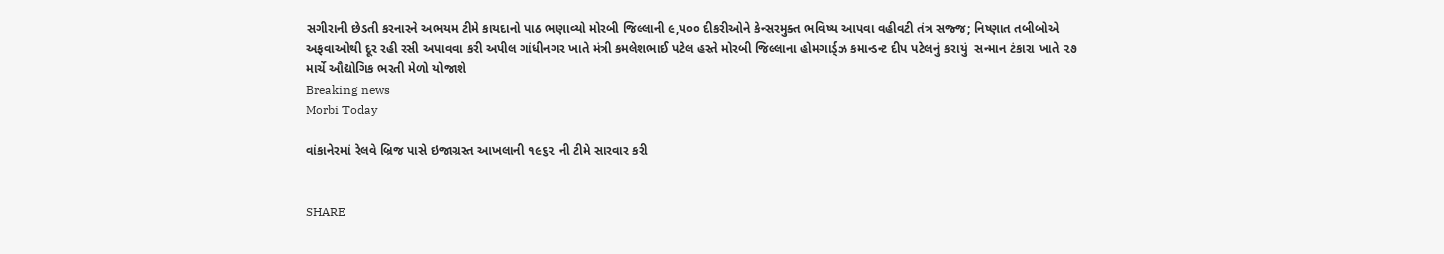સગીરાની છેડતી કરનારને અભયમ ટીમે કાયદાનો પાઠ ભણાવ્યો મોરબી જિલ્લાની ૯,૫૦૦ દીકરીઓને કેન્સરમુક્ત ભવિષ્ય આપવા વહીવટી તંત્ર સજ્જ; નિષ્ણાત તબીબોએ અફવાઓથી દૂર રહી રસી અપાવવા કરી અપીલ ગાંધીનગર ખાતે મંત્રી કમલેશભાઈ પટેલ હસ્તે મોરબી જિલ્લાના હોમગાર્ડ્ઝ કમાન્ડન્ટ દીપ પટેલનું કરાયું  સન્માન ટંકારા ખાતે ૨૭ માર્ચે ઔદ્યોગિક ભરતી મેળો યોજાશે
Breaking news
Morbi Today

વાંકાનેરમાં રેલવે બ્રિજ પાસે ઇજાગ્રસ્ત આખલાની ૧૯૬૨ ની ટીમે સારવાર કરી


SHARE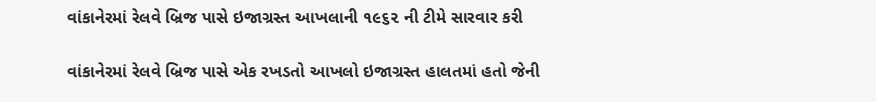વાંકાનેરમાં રેલવે બ્રિજ પાસે ઇજાગ્રસ્ત આખલાની ૧૯૬૨ ની ટીમે સારવાર કરી

વાંકાનેરમાં રેલવે બ્રિજ પાસે એક રખડતો આખલો ઇજાગ્રસ્ત હાલતમાં હતો જેની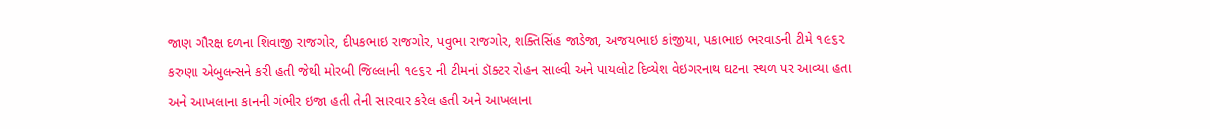જાણ ગૌરક્ષ દળના શિવાજી રાજગોર, દીપકભાઇ રાજગોર, પવુભા રાજગોર, શક્તિસિંહ જાડેજા, અજયભાઇ કાંજીયા, પકાભાઇ ભરવાડની ટીમે ૧૯૬૨ કરુણા એબુલન્સને કરી હતી જેથી મોરબી જિલ્લાની ૧૯૬૨ ની ટીમનાં ડૉક્ટર રોહન સાલ્વી અને પાયલોટ દિવ્યેશ વેઇગરનાથ ઘટના સ્થળ પર આવ્યા હતા અને આખલાના કાનની ગંભીર ઇજા હતી તેની સારવાર કરેલ હતી અને આખલાના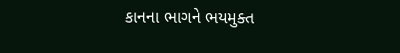કાનના ભાગને ભયમુક્ત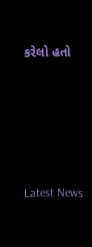કરેલો હતો






Latest News